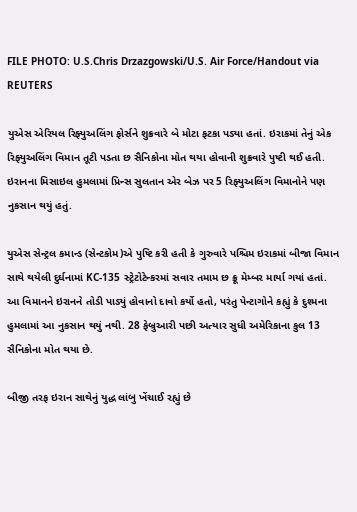FILE PHOTO: U.S.Chris Drzazgowski/U.S. Air Force/Handout via REUTERS

યુએસ એરિયલ રિફ્યુઅલિંગ ફોર્સને શુક્રવારે બે મોટા ફટકા પડ્યા હતાં. ઇરાકમાં તેનું એક રિફ્યુઅલિંગ વિમાન તૂટી પડતા છ સૈનિકોના મોત થયા હોવાની શુક્રવારે પુષ્ટી થઈ હતી. ઇરાનના મિસાઇલ હુમલામાં પ્રિન્સ સુલતાન એર બેઝ પર 5 રિફ્યુઅલિંગ વિમાનોને પણ નુકસાન થયું હતું.

યુએસ સેન્ટ્રલ કમાન્ડ (સેન્ટકોમ)એ પુષ્ટિ કરી હતી કે ગુરુવારે પશ્ચિમ ઇરાકમાં બીજા વિમાન સાથે થયેલી દુર્ઘનામાં KC-135 સ્ટ્રેટોટેન્કરમાં સવાર તમામ છ ક્રૂ મેમ્બર માર્યા ગયાં હતાં. આ વિમાનને ઇરાનને તોડી પાડ્યું હોવાનો દાવો કર્યો હતો, પરંતુ પેન્ટાગોને કહ્યું કે દુશ્મના હુમલામાં આ નુકસાન થયું નથી. 28 ફેબ્રુઆરી પછી અત્યાર સુધી અમેરિકાના કુલ 13 સૈનિકોના મોત થયા છે.

બીજી તરફ ઇરાન સાથેનું યુદ્ધ લાંબુ ખેંચાઈ રહ્યું છે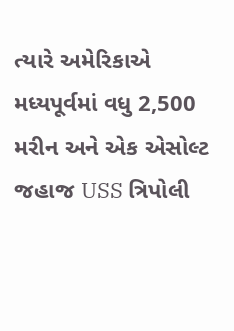ત્યારે અમેરિકાએ મધ્યપૂર્વમાં વધુ 2,500 મરીન અને એક એસોલ્ટ જહાજ USS ત્રિપોલી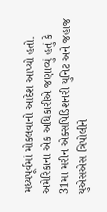મધ્યપૂર્વમાં મોકલવાનો આદેશ આપ્યો હતો. અમેરિકાના એક અધિકારીએ જણાવ્યું હતું કે 31મા મરીન એક્સપિડિશનરી યુનિટ અને જહાજ યુએસએસ ત્રિપોલીને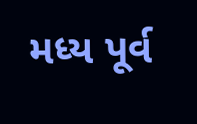મધ્ય પૂર્વ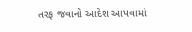તરફ જવાનો આદેશ આપવામાં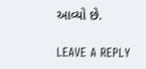આવ્યો છે.

LEAVE A REPLY